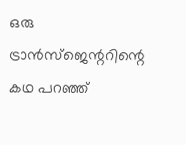ഒരു ട്രാന്‍സ്ജെന്ററിന്റെ കഥ പറഞ്ഞ്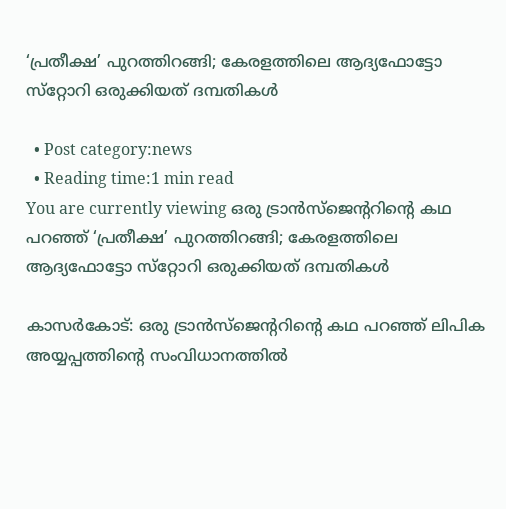‘പ്രതീക്ഷ’ പുറത്തിറങ്ങി; കേരളത്തിലെ ആദ്യഫോട്ടോ സ്‌റ്റോറി ഒരുക്കിയത് ദമ്പതികള്‍

  • Post category:news
  • Reading time:1 min read
You are currently viewing ഒരു ട്രാന്‍സ്ജെന്ററിന്റെ കഥ പറഞ്ഞ് ‘പ്രതീക്ഷ’ പുറത്തിറങ്ങി; കേരളത്തിലെ ആദ്യഫോട്ടോ സ്‌റ്റോറി ഒരുക്കിയത് ദമ്പതികള്‍

കാസര്‍കോട്: ഒരു ട്രാന്‍സ്ജെന്ററിന്റെ കഥ പറഞ്ഞ് ലിപിക അയ്യപ്പത്തിന്റെ സംവിധാനത്തില്‍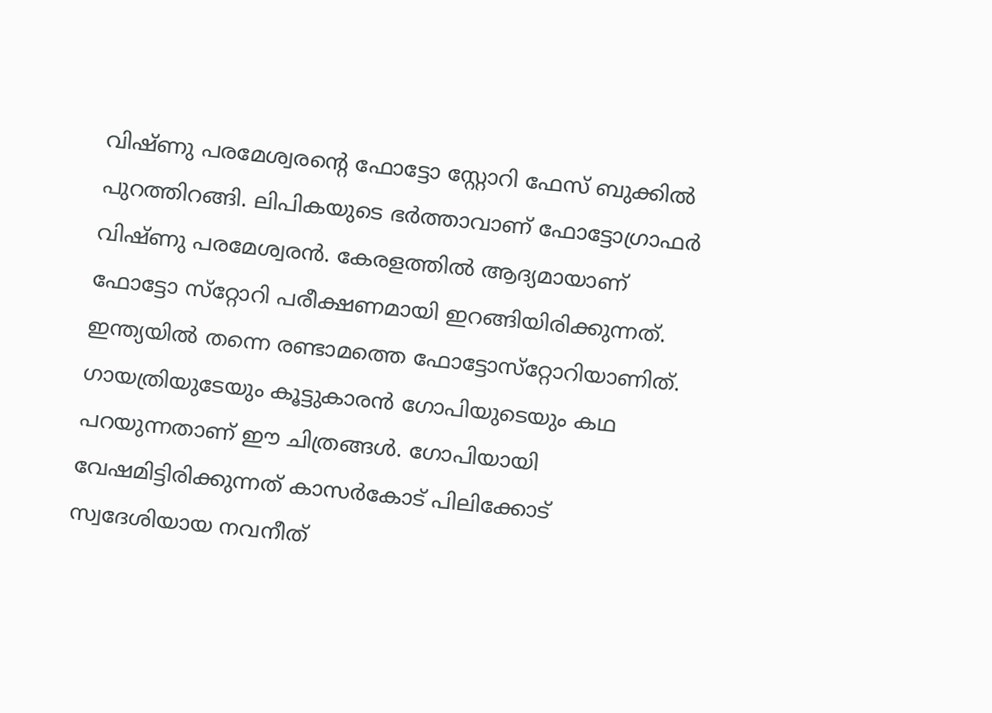വിഷ്ണു പരമേശ്വരന്റെ ഫോട്ടോ സ്റ്റോറി ഫേസ് ബുക്കില്‍ പുറത്തിറങ്ങി. ലിപികയുടെ ഭര്‍ത്താവാണ് ഫോട്ടോഗ്രാഫര്‍ വിഷ്ണു പരമേശ്വരന്‍. കേരളത്തില്‍ ആദ്യമായാണ് ഫോട്ടോ സ്‌റ്റോറി പരീക്ഷണമായി ഇറങ്ങിയിരിക്കുന്നത്. ഇന്ത്യയില്‍ തന്നെ രണ്ടാമത്തെ ഫോട്ടോസ്‌റ്റോറിയാണിത്. ഗായത്രിയുടേയും കൂട്ടുകാരന്‍ ഗോപിയുടെയും കഥ പറയുന്നതാണ് ഈ ചിത്രങ്ങള്‍. ഗോപിയായി വേഷമിട്ടിരിക്കുന്നത് കാസര്‍കോട് പിലിക്കോട് സ്വദേശിയായ നവനീത്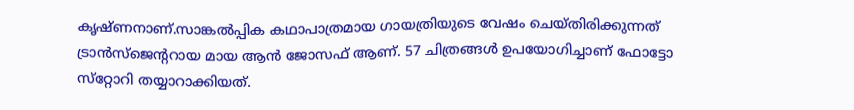കൃഷ്ണനാണ്.സാങ്കല്‍പ്പിക കഥാപാത്രമായ ഗായത്രിയുടെ വേഷം ചെയ്തിരിക്കുന്നത് ട്രാന്‍സ്ജെന്ററായ മായ ആന്‍ ജോസഫ് ആണ്. 57 ചിത്രങ്ങള്‍ ഉപയോഗിച്ചാണ് ഫോട്ടോ സ്‌റ്റോറി തയ്യാറാക്കിയത്.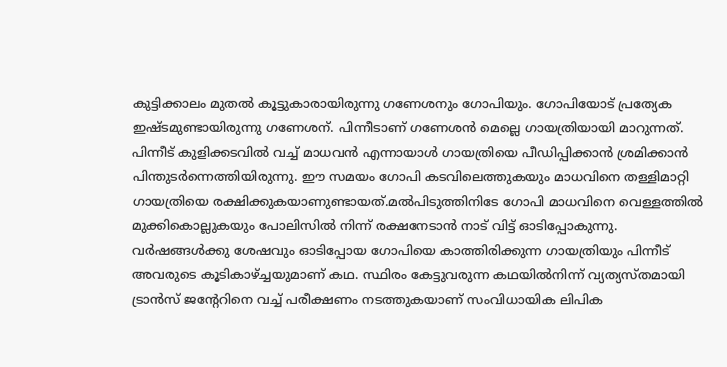കുട്ടിക്കാലം മുതല്‍ കൂട്ടുകാരായിരുന്നു ഗണേശനും ഗോപിയും. ഗോപിയോട് പ്രത്യേക ഇഷ്ടമുണ്ടായിരുന്നു ഗണേശന്. പിന്നീടാണ് ഗണേശന്‍ മെല്ലെ ഗായത്രിയായി മാറുന്നത്. പിന്നീട് കുളിക്കടവില്‍ വച്ച് മാധവന്‍ എന്നായാള്‍ ഗായത്രിയെ പീഡിപ്പിക്കാന്‍ ശ്രമിക്കാന്‍ പിന്തുടര്‍ന്നെത്തിയിരുന്നു. ഈ സമയം ഗോപി കടവിലെത്തുകയും മാധവിനെ തള്ളിമാറ്റി ഗായത്രിയെ രക്ഷിക്കുകയാണുണ്ടായത്.മല്‍പിടുത്തിനിടേ ഗോപി മാധവിനെ വെള്ളത്തില്‍ മുക്കികൊല്ലുകയും പോലിസില്‍ നിന്ന് രക്ഷനേടാന്‍ നാട് വിട്ട് ഓടിപ്പോകുന്നു. വര്‍ഷങ്ങള്‍ക്കു ശേഷവും ഓടിപ്പോയ ഗോപിയെ കാത്തിരിക്കുന്ന ഗായത്രിയും പിന്നീട് അവരുടെ കൂടികാഴ്ച്ചയുമാണ് കഥ. സ്ഥിരം കേട്ടുവരുന്ന കഥയില്‍നിന്ന് വ്യത്യസ്തമായി ട്രാന്‍സ് ജന്റേറിനെ വച്ച് പരീക്ഷണം നടത്തുകയാണ് സംവിധായിക ലിപിക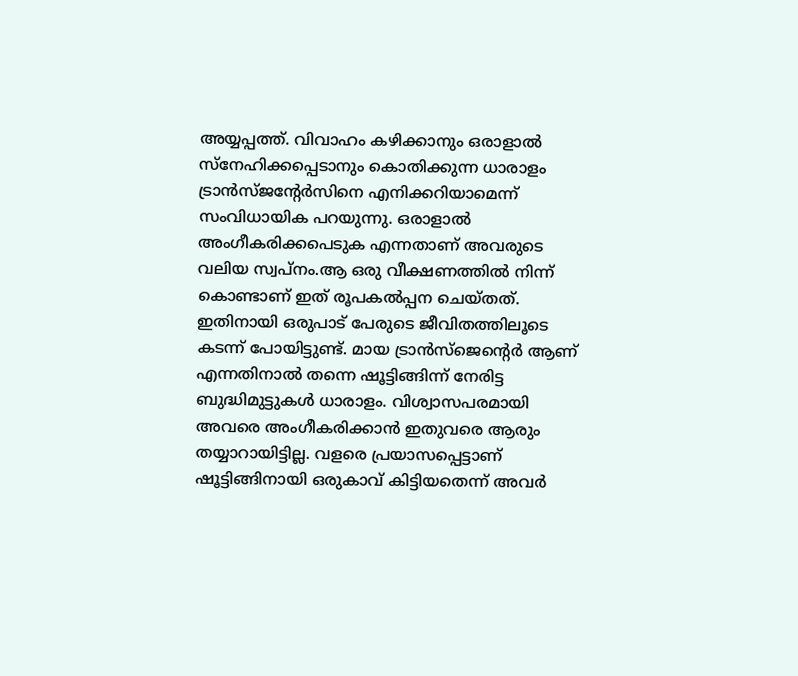അയ്യപ്പത്ത്. വിവാഹം കഴിക്കാനും ഒരാളാല്‍ സ്നേഹിക്കപ്പെടാനും കൊതിക്കുന്ന ധാരാളം ട്രാന്‍സ്ജന്റേര്‍സിനെ എനിക്കറിയാമെന്ന് സംവിധായിക പറയുന്നു. ഒരാളാല്‍ അംഗീകരിക്കപെടുക എന്നതാണ് അവരുടെ വലിയ സ്വപ്നം.ആ ഒരു വീക്ഷണത്തില്‍ നിന്ന് കൊണ്ടാണ് ഇത് രൂപകല്‍പ്പന ചെയ്തത്. ഇതിനായി ഒരുപാട് പേരുടെ ജീവിതത്തിലൂടെ കടന്ന് പോയിട്ടുണ്ട്. മായ ട്രാന്‍സ്‌ജെന്റെര്‍ ആണ് എന്നതിനാല്‍ തന്നെ ഷൂട്ടിങ്ങിന്ന് നേരിട്ട ബുദ്ധിമുട്ടുകള്‍ ധാരാളം. വിശ്വാസപരമായി അവരെ അംഗീകരിക്കാന്‍ ഇതുവരെ ആരും തയ്യാറായിട്ടില്ല. വളരെ പ്രയാസപ്പെട്ടാണ് ഷൂട്ടിങ്ങിനായി ഒരുകാവ് കിട്ടിയതെന്ന് അവര്‍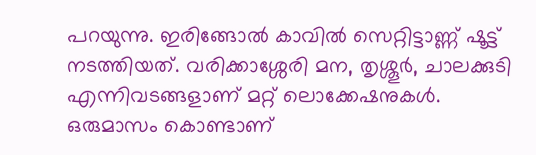പറയുന്നു. ഇരിങ്ങോല്‍ കാവില്‍ സെറ്റിട്ടാണ്ണ് ഷൂട്ട് നടത്തിയത്. വരിക്കാശ്ശേരി മന, തൃശ്ശൂര്‍, ചാലക്കുടി എന്നിവടങ്ങളാണ് മറ്റ് ലൊക്കേഷനുകള്‍. ഒരുമാസം കൊണ്ടാണ്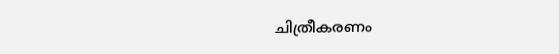ചിത്രീകരണം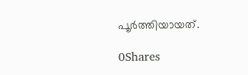പൂര്‍ത്തിയായത്.

0Shares